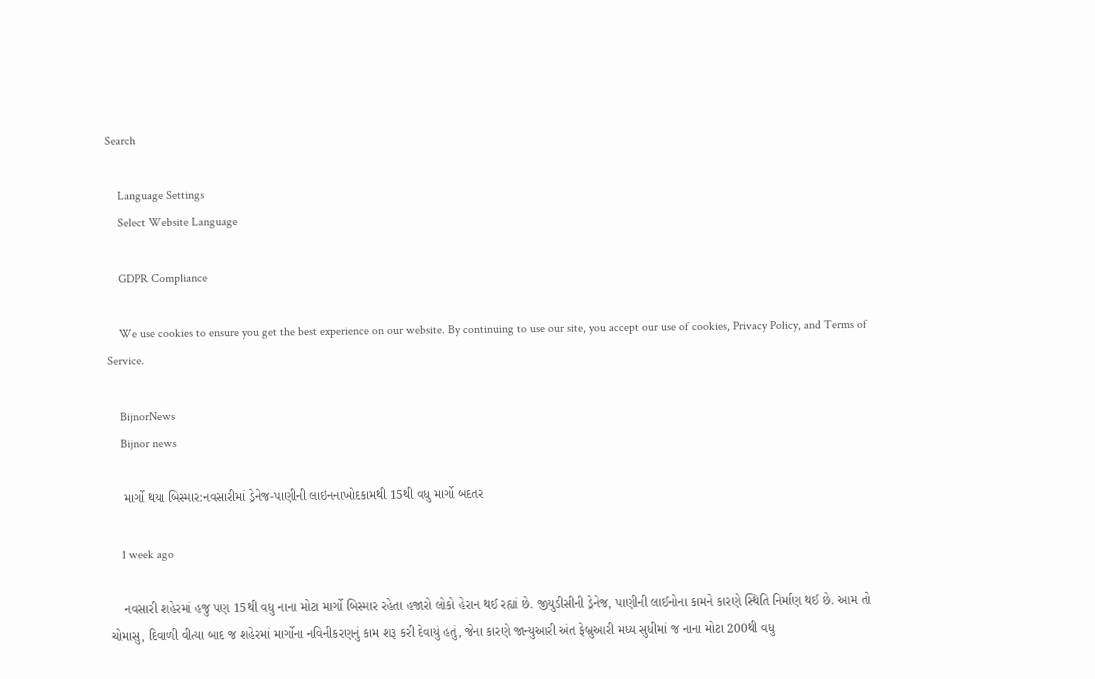Search

    Language Settings
    Select Website Language

    GDPR Compliance

    We use cookies to ensure you get the best experience on our website. By continuing to use our site, you accept our use of cookies, Privacy Policy, and Terms of Service.

    BijnorNews
    Bijnor news

    માર્ગો થયા બિસ્માર:નવસારીમાં ડ્રેનેજ-પાણીની લાઇનનાખોદકામથી 15થી વધુ માર્ગો બદતર

    1 week ago

    નવસારી શહેરમાં હજુ પણ 15થી વધુ નાના મોટા માર્ગો બિસ્માર રહેતા હજારો લોકો હેરાન થઈ રહ્યાં છે. જીયુડીસીની ડ્રેનેજ, પાણીની લાઈનોના કામને કારણે સ્થિતિ નિર્માણ થઈ છે. આમ તો ચોમાસુ, દિવાળી વીત્યા બાદ જ શહેરમાં માર્ગોના નવિનીકરણનું કામ શરૂ કરી દેવાયું હતું, જેના કારણે જાન્યુઆરી અંત ફેબ્રુઆરી મધ્ય સુધીમાં જ નાના મોટા 200થી વધુ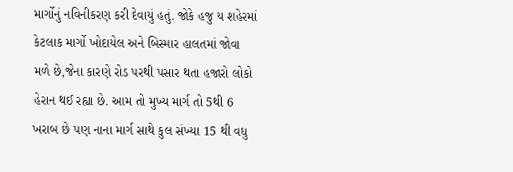માર્ગોનું નવિનીકરણ કરી દેવાયું હતું. જોકે હજુ ય શહેરમાં કેટલાક માર્ગો ખોદાયેલ અને બિસ્માર હાલતમાં જોવા મળે છે,જેના કારણે રોડ પરથી પસાર થતા હજારો લોકો હેરાન થઈ રહ્યા છે. આમ તો મુખ્ય માર્ગ તો 5થી 6 ખરાબ છે પણ નાના માર્ગ સાથે કુલ સંખ્યા 15 થી વધુ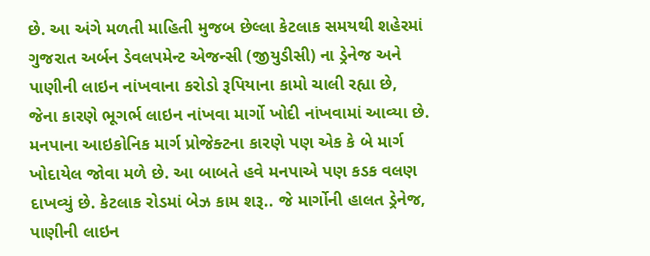છે. આ અંગે મળતી માહિતી મુજબ છેલ્લા કેટલાક સમયથી શહેરમાં ગુજરાત અર્બન ડેવલપમેન્ટ એજન્સી (જીયુડીસી) ના ડ્રેનેજ અને પાણીની લાઇન નાંખવાના કરોડો રૂપિયાના કામો ચાલી રહ્યા છે, જેના કારણે ભૂગર્ભ લાઇન નાંખવા માર્ગો ખોદી નાંખવામાં આવ્યા છે. મનપાના આઇકોનિક માર્ગ પ્રોજેક્ટના કારણે પણ એક કે બે માર્ગ ખોદાયેલ જોવા મળે છે. આ બાબતે હવે મનપાએ પણ કડક વલણ દાખવ્યું છે. કેટલાક રોડમાં બેઝ કામ શરૂ.. જે માર્ગોની હાલત ડ્રેનેજ, પાણીની લાઇન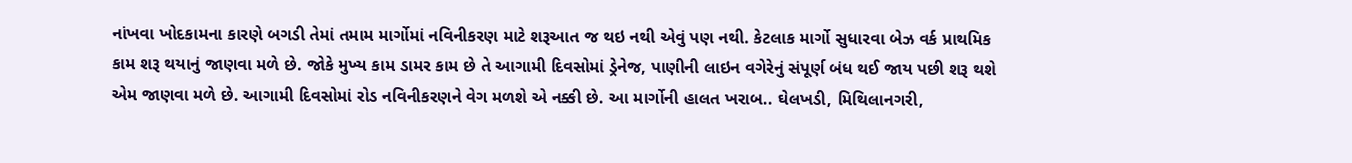નાંખવા ખોદકામના કારણે બગડી તેમાં તમામ માર્ગોમાં નવિનીકરણ માટે શરૂઆત જ થઇ નથી એવું પણ નથી. કેટલાક માર્ગો સુધારવા બેઝ વર્ક પ્રાથમિક કામ શરૂ થયાનું જાણવા મળે છે. જોકે મુખ્ય કામ ડામર કામ છે તે આગામી દિવસોમાં ડ્રેનેજ, પાણીની લાઇન વગેરેનું સંપૂર્ણ બંધ થઈ જાય પછી શરૂ થશે એમ જાણવા મળે છે. આગામી દિવસોમાં રોડ નવિનીકરણને વેગ મળશે એ નક્કી છે. આ માર્ગોની હાલત ખરાબ.. ઘેલખડી, મિથિલાનગરી,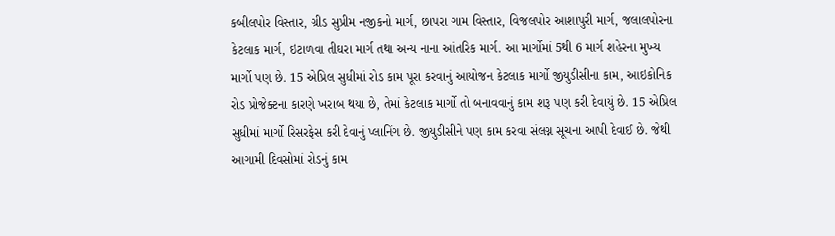કબીલપોર વિસ્તાર, ગ્રીડ સુપ્રીમ નજીકનો માર્ગ, છાપરા ગામ વિસ્તાર, વિજલપોર આશાપુરી માર્ગ, જલાલપોરના કેટલાક માર્ગ, ઇટાળવા તીઘરા માર્ગ તથા અન્ય નાના આંતરિક માર્ગ. આ માર્ગોમાં 5થી 6 માર્ગ શહેરના મુખ્ય માર્ગો પણ છે. 15 એપ્રિલ સુધીમાં રોડ કામ પૂરા કરવાનું આયોજન કેટલાક માર્ગો જીયુડીસીના કામ, આઇકોનિક રોડ પ્રોજેક્ટના કારણે ખરાબ થયા છે, તેમાં કેટલાક માર્ગો તો બનાવવાનું કામ શરૂ પણ કરી દેવાયું છે. 15 એપ્રિલ સુધીમાં માર્ગો રિસરફેસ કરી દેવાનું પ્લાનિંગ છે. જીયુડીસીને પણ કામ કરવા સંલગ્ન સૂચના આપી દેવાઈ છે. જેથી આગામી દિવસોમાં રોડનું કામ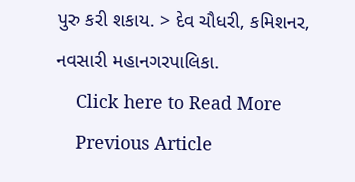પુરુ કરી શકાય. > દેવ ચૌધરી, કમિશનર, નવસારી મહાનગરપાલિકા.
    Click here to Read More
    Previous Article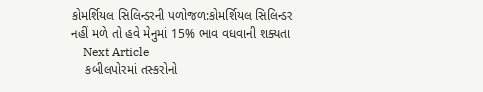કોમર્શિયલ સિલિન્ડરની પળોજળ:કોમર્શિયલ સિલિન્ડર નહીં મળે તો હવે મેનુમાં 15% ભાવ વધવાની શક્યતા
    Next Article
    કબીલપોરમાં તસ્કરોનો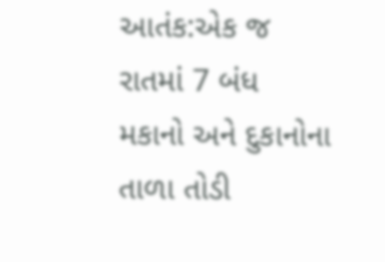આતંક:એક જ રાતમાં 7 બંધ મકાનો અને દુકાનોના તાળા તોડી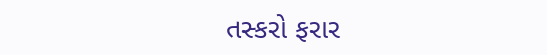તસ્કરો ફરાર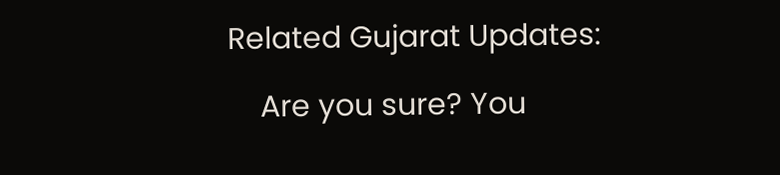Related Gujarat Updates:

    Are you sure? You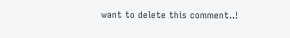want to delete this comment..!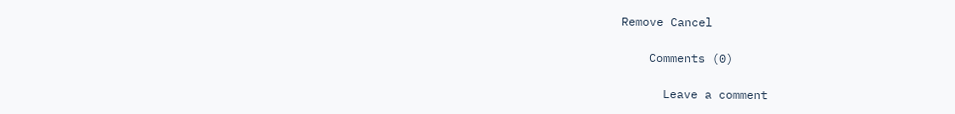Remove Cancel

    Comments (0)

      Leave a comment